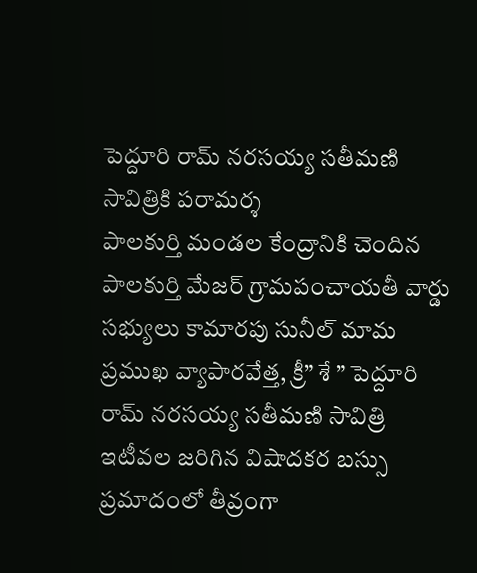పెద్దూరి రామ్ నరసయ్య సతీమణి సావిత్రికి పరామర్శ
పాలకుర్తి మండల కేంద్రానికి చెందిన పాలకుర్తి మేజర్ గ్రామపంచాయతీ వార్డు సభ్యులు కామారపు సునీల్ మామ ప్రముఖ వ్యాపారవేత్త, క్రీ” శే ” పెద్దూరి రామ్ నరసయ్య సతీమణి సావిత్రి ఇటీవల జరిగిన విషాదకర బస్సు ప్రమాదంలో తీవ్రంగా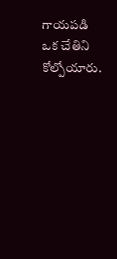గాయపడి ఒక చేతిని కోల్పోయారు.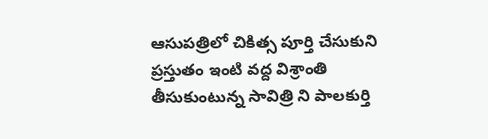ఆసుపత్రిలో చికిత్స పూర్తి చేసుకుని ప్రస్తుతం ఇంటి వద్ద విశ్రాంతి తీసుకుంటున్న సావిత్రి ని పాలకుర్తి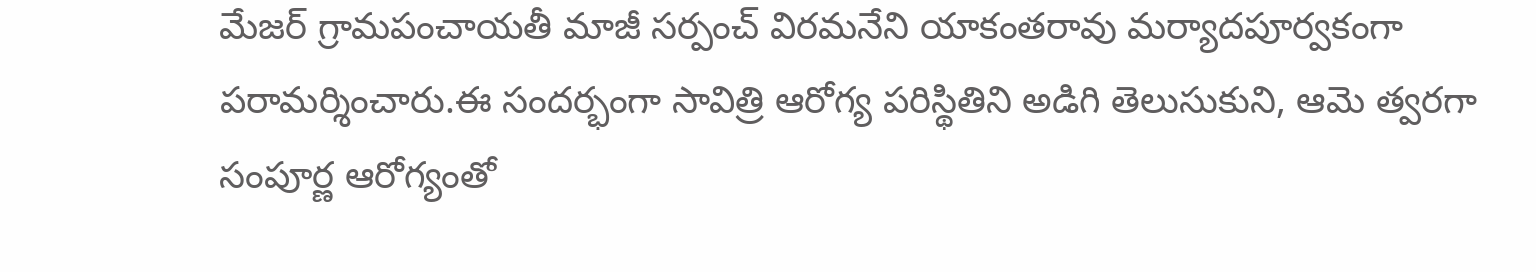మేజర్ గ్రామపంచాయతీ మాజీ సర్పంచ్ విరమనేని యాకంతరావు మర్యాదపూర్వకంగా పరామర్శించారు.ఈ సందర్భంగా సావిత్రి ఆరోగ్య పరిస్థితిని అడిగి తెలుసుకుని, ఆమె త్వరగా సంపూర్ణ ఆరోగ్యంతో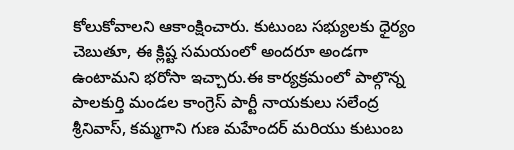కోలుకోవాలని ఆకాంక్షించారు. కుటుంబ సభ్యులకు ధైర్యం చెబుతూ, ఈ క్లిష్ట సమయంలో అందరూ అండగా ఉంటామని భరోసా ఇచ్చారు.ఈ కార్యక్రమంలో పాల్గొన్న పాలకుర్తి మండల కాంగ్రెస్ పార్టీ నాయకులు సలేంద్ర శ్రీనివాస్, కమ్మగాని గుణ మహేందర్ మరియు కుటుంబ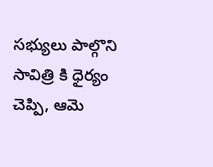సభ్యులు పాల్గొని సావిత్రి కి ధైర్యం చెప్పి, ఆమె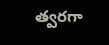త్వరగా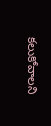కలుకోవాలని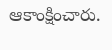ఆకాంక్షించారు.